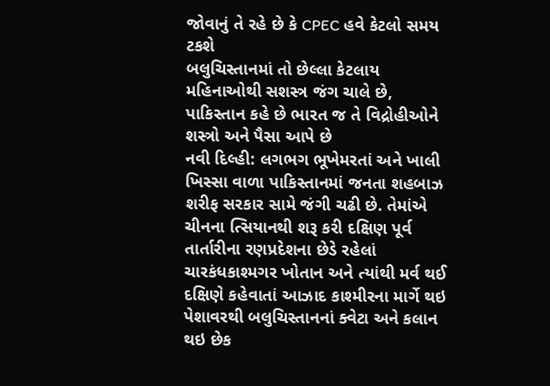જોવાનું તે રહે છે કે CPEC હવે કેટલો સમય ટકશે
બલુચિસ્તાનમાં તો છેલ્લા કેટલાય મહિનાઓથી સશસ્ત્ર જંગ ચાલે છે, પાકિસ્તાન કહે છે ભારત જ તે વિદ્રોહીઓને શસ્ત્રો અને પૈસા આપે છે
નવી દિલ્હી: લગભગ ભૂખેમરતાં અને ખાલી ખિસ્સા વાળા પાકિસ્તાનમાં જનતા શહબાઝ શરીફ સરકાર સામે જંગી ચઢી છે. તેમાંએ ચીનના ત્સિયાનથી શરૂ કરી દક્ષિણ પૂર્વ તાર્તારીના રણપ્રદેશના છેડે રહેલાં ચારકંધકાશ્મગર ખોતાન અને ત્યાંથી મર્વ થઈ દક્ષિણે કહેવાતાં આઝાદ કાશ્મીરના માર્ગે થઇ પેશાવરથી બલુચિસ્તાનનાં ક્વેટા અને કલાન થઇ છેક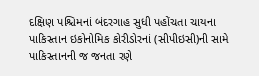દક્ષિણ પશ્ચિમનાં બંદરગાહ સુધી પહોંચતા ચાયના પાકિસ્તાન ઇકોનોમિક કોરીડોરનાં (સીપીઇસી)ની સામે પાકિસ્તાનની જ જનતા રણે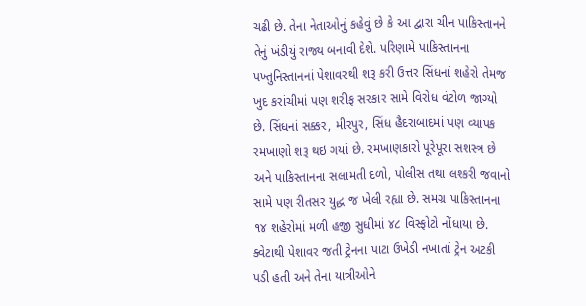ચઢી છે. તેના નેતાઓનું કહેવું છે કે આ દ્વારા ચીન પાકિસ્તાનને તેનું ખંડીયું રાજ્ય બનાવી દેશે. પરિણામે પાકિસ્તાનના પખ્તુનિસ્તાનનાં પેશાવરથી શરૂ કરી ઉત્તર સિંધનાં શહેરો તેમજ ખુદ કરાંચીમાં પણ શરીફ સરકાર સામે વિરોધ વંટોળ જાગ્યો છે. સિંધનાં સક્કર, મીરપુર, સિંધ હૈદરાબાદમાં પણ વ્યાપક રમખાણો શરૂ થઇ ગયાં છે. રમખાણકારો પૂરેપૂરા સશસ્ત્ર છે અને પાકિસ્તાનના સલામતી દળો, પોલીસ તથા લશ્કરી જવાનો સામે પણ રીતસર યુદ્ધ જ ખેલી રહ્યા છે. સમગ્ર પાકિસ્તાનના ૧૪ શહેરોમાં મળી હજી સુધીમાં ૪૮ વિસ્ફોટો નોંધાયા છે. ક્વેટાથી પેશાવર જતી ટ્રેનના પાટા ઉખેડી નખાતાં ટ્રેન અટકી પડી હતી અને તેના યાત્રીઓને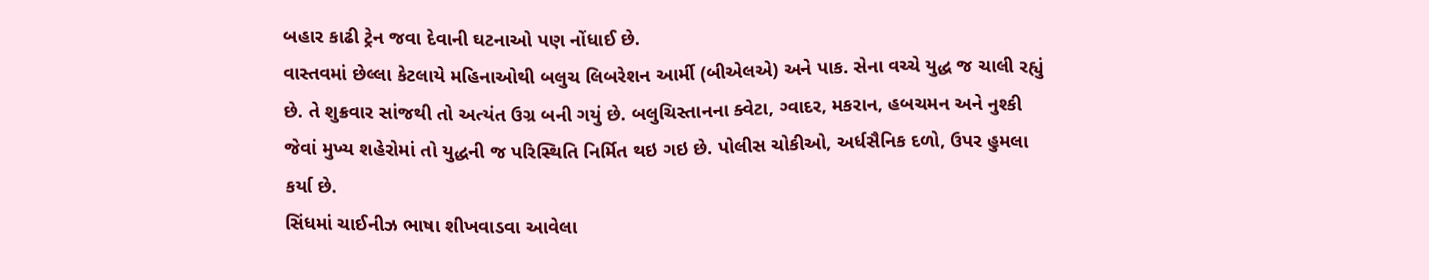બહાર કાઢી ટ્રેન જવા દેવાની ઘટનાઓ પણ નોંધાઈ છે.
વાસ્તવમાં છેલ્લા કેટલાયે મહિનાઓથી બલુચ લિબરેશન આર્મી (બીએલએ) અને પાક. સેના વચ્ચે યુદ્ધ જ ચાલી રહ્યું છે. તે શુક્રવાર સાંજથી તો અત્યંત ઉગ્ર બની ગયું છે. બલુચિસ્તાનના ક્વેટા, ગ્વાદર, મકરાન, હબચમન અને નુશ્કી જેવાં મુખ્ય શહેરોમાં તો યુદ્ધની જ પરિસ્થિતિ નિર્મિત થઇ ગઇ છે. પોલીસ ચોકીઓ, અર્ધસૈનિક દળો, ઉપર હુમલા કર્યા છે.
સિંધમાં ચાઈનીઝ ભાષા શીખવાડવા આવેલા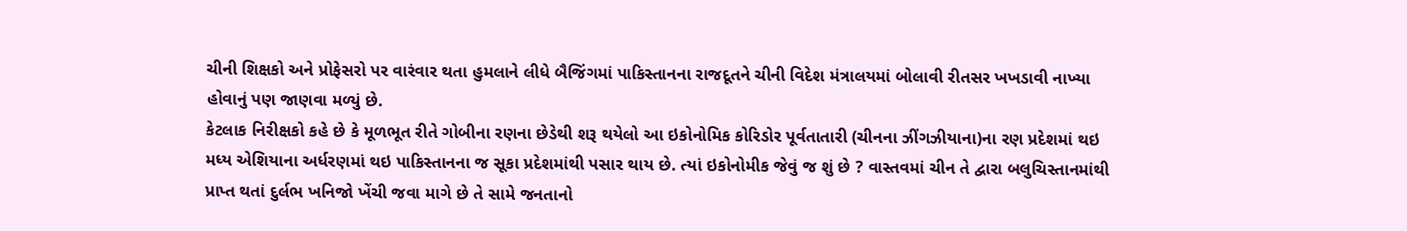ચીની શિક્ષકો અને પ્રોફેસરો પર વારંવાર થતા હુમલાને લીધે બૈજિંગમાં પાકિસ્તાનના રાજદૂતને ચીની વિદેશ મંત્રાલયમાં બોલાવી રીતસર ખખડાવી નાખ્યા હોવાનું પણ જાણવા મળ્યું છે.
કેટલાક નિરીક્ષકો કહે છે કે મૂળભૂત રીતે ગોબીના રણના છેડેથી શરૂ થયેલો આ ઇકોનોમિક કોરિડોર પૂર્વતાતારી (ચીનના ઝીંગઝીયાના)ના રણ પ્રદેશમાં થઇ મધ્ય એશિયાના અર્ધરણમાં થઇ પાકિસ્તાનના જ સૂકા પ્રદેશમાંથી પસાર થાય છે. ત્યાં ઇકોનોમીક જેવું જ શું છે ? વાસ્તવમાં ચીન તે દ્વારા બલુચિસ્તાનમાંથી પ્રાપ્ત થતાં દુર્લભ ખનિજો ખેંચી જવા માગે છે તે સામે જનતાનો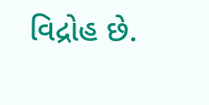વિદ્રોહ છે.